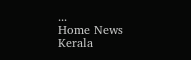...
Home News Kerala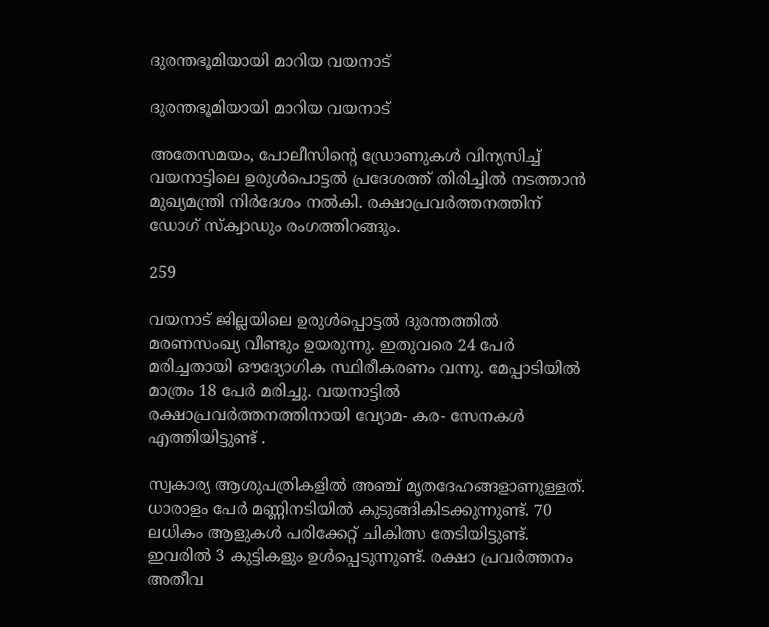ദുരന്തഭൂമിയായി മാറിയ വയനാട്

ദുരന്തഭൂമിയായി മാറിയ വയനാട്

അതേസമയം, പോലീസിൻ്റെ ഡ്രോണുകൾ വിന്യസിച്ച് വയനാട്ടിലെ ഉരുൾപൊട്ടൽ പ്രദേശത്ത് തിരിച്ചിൽ നടത്താൻ മുഖ്യമന്ത്രി നിർദേശം നൽകി. രക്ഷാപ്രവർത്തനത്തിന് ഡോഗ് സ്ക്വാഡും രംഗത്തിറങ്ങും.

259

വയനാട് ജില്ലയിലെ ഉരുൾപ്പൊട്ടൽ ദുരന്തത്തിൽ മരണസംഖ്യ വീണ്ടും ഉയരുന്നു. ഇതുവരെ 24 പേർ മരിച്ചതായി ഔദ്യോഗിക സ്ഥിരീകരണം വന്നു. മേപ്പാടിയിൽ മാത്രം 18 പേർ മരിച്ചു. വയനാട്ടിൽ രക്ഷാപ്രവർത്തനത്തിനായി വ്യോമ- കര- സേനകൾ എത്തിയിട്ടുണ്ട് .

സ്വകാര്യ ആശുപത്രികളിൽ അഞ്ച് മൃതദേഹങ്ങളാണുള്ളത്. ധാരാളം പേർ മണ്ണിനടിയിൽ കുടുങ്ങികിടക്കുന്നുണ്ട്. 70 ലധികം ആളുകൾ പരിക്കേറ്റ് ചികിത്സ തേടിയിട്ടുണ്ട്. ഇവരിൽ 3 കുട്ടികളും ഉൾപ്പെടുന്നുണ്ട്. രക്ഷാ പ്രവർത്തനം അതീവ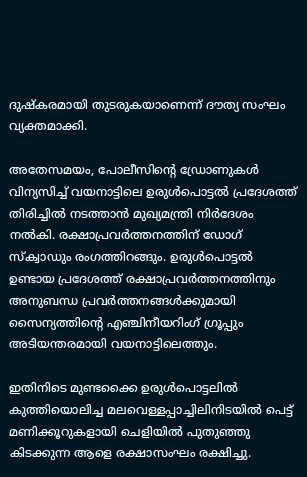ദുഷ്കരമായി തുടരുകയാണെന്ന് ദൗത്യ സംഘം വ്യക്തമാക്കി.

അതേസമയം, പോലീസിൻ്റെ ഡ്രോണുകൾ വിന്യസിച്ച് വയനാട്ടിലെ ഉരുൾപൊട്ടൽ പ്രദേശത്ത് തിരിച്ചിൽ നടത്താൻ മുഖ്യമന്ത്രി നിർദേശം നൽകി. രക്ഷാപ്രവർത്തനത്തിന് ഡോഗ് സ്ക്വാഡും രംഗത്തിറങ്ങും. ഉരുൾപൊട്ടൽ ഉണ്ടായ പ്രദേശത്ത് രക്ഷാപ്രവർത്തനത്തിനും അനുബന്ധ പ്രവർത്തനങ്ങൾക്കുമായി സൈന്യത്തിന്റെ എഞ്ചിനീയറിംഗ് ഗ്രൂപ്പും അടിയന്തരമായി വയനാട്ടിലെത്തും.

ഇതിനിടെ മുണ്ടക്കൈ ഉരുൾപൊട്ടലിൽ കുത്തിയൊലിച്ച മലവെള്ളപ്പാച്ചിലിനിടയിൽ പെട്ട് മണിക്കൂറുകളായി ചെളിയിൽ പുതുഞ്ഞു കിടക്കുന്ന ആളെ രക്ഷാസംഘം രക്ഷിച്ചു.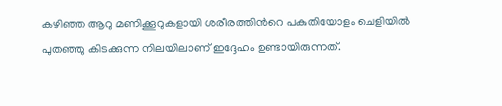കഴിഞ്ഞ ആറു മണിക്കൂറുകളായി ശരീരത്തിൻറെ പകുതിയോളം ചെളിയിൽ പുതഞ്ഞു കിടക്കുന്ന നിലയിലാണ് ഇദ്ദേഹം ഉണ്ടായിരുന്നത്.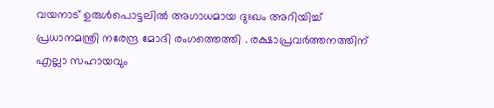വയനാട് ഉരുൾപൊട്ടലിൽ അഗാധമായ ദുഃഖം അറിയിച്ച് പ്രധാനമന്ത്രി നരേന്ദ്ര മോദി രംഗത്തെത്തി . രക്ഷാപ്രവർത്തനത്തിന് എല്ലാ സഹായവും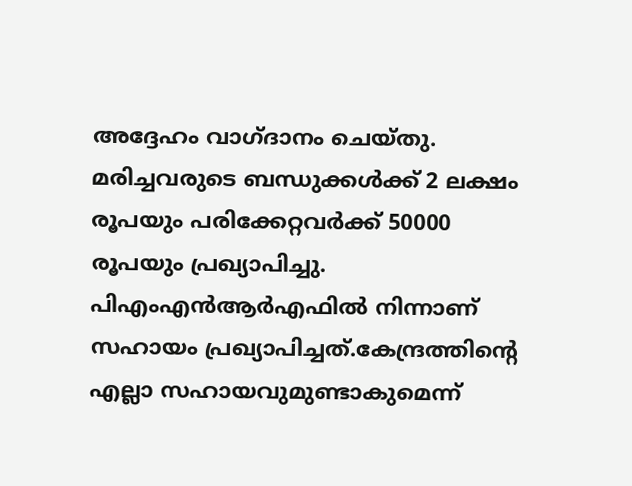അദ്ദേഹം വാഗ്ദാനം ചെയ്തു. മരിച്ചവരുടെ ബന്ധുക്കള്‍ക്ക് 2 ലക്ഷം രൂപയും പരിക്കേറ്റവര്‍ക്ക് 50000 രൂപയും പ്രഖ്യാപിച്ചു. പിഎംഎന്‍ആര്‍എഫില്‍ നിന്നാണ് സഹായം പ്രഖ്യാപിച്ചത്.കേന്ദ്രത്തിൻ്റെ എല്ലാ സഹായവുമുണ്ടാകുമെന്ന്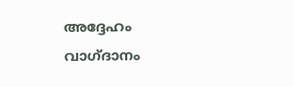അദ്ദേഹം വാഗ്ദാനം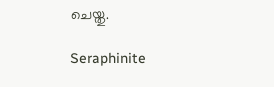ചെയ്തു.

Seraphinite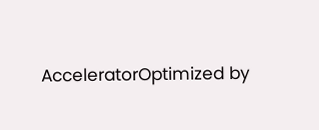AcceleratorOptimized by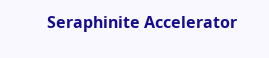Seraphinite Accelerator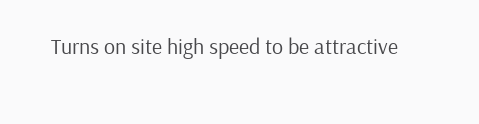Turns on site high speed to be attractive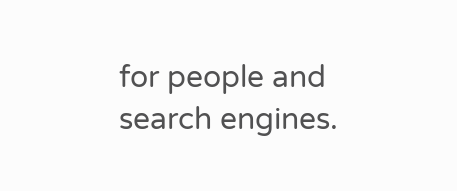for people and search engines.